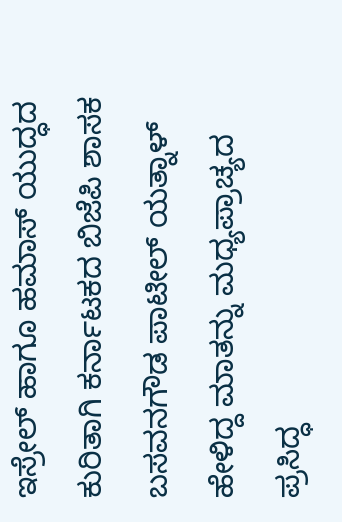ಇಸ್ರೇಲ್‌ ಹಾಗೂ ಹಮಾಸ್‌ ಯುದ್ಧದ ಕುರಿತಾಗಿ ಕರ್ನಾಟಕದ ಬಿಜೆಪಿ ಶಾಸಕ ಬಸವನಗೌಡ ಪಾಟೀಲ್‌ ಯತ್ನಾಳ್‌ ಹೇಳಿದ್ದ ಮಾತನ್ನು ಮಧ್ಯಪ್ರಾಚ್ಯದ ಪ್ರಸಿದ್ಧ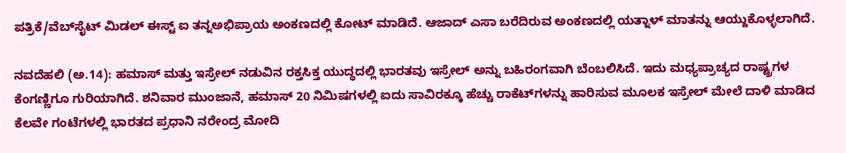ಪತ್ರಿಕೆ/ವೆಬ್‌ಸೈಟ್‌ ಮಿಡಲ್‌ ಈಸ್ಟ್‌ ಐ ತನ್ನಅಭಿಪ್ರಾಯ ಅಂಕಣದಲ್ಲಿ ಕೋಟ್‌ ಮಾಡಿದೆ. ಆಜಾದ್‌ ಎಸಾ ಬರೆದಿರುವ ಅಂಕಣದಲ್ಲಿ ಯತ್ನಾಳ್‌ ಮಾತನ್ನು ಆಯ್ದುಕೊಳ್ಳಲಾಗಿದೆ.

ನವದೆಹಲಿ (ಅ.14): ಹಮಾಸ್ ಮತ್ತು ಇಸ್ರೇಲ್ ನಡುವಿನ ರಕ್ತಸಿಕ್ತ ಯುದ್ಧದಲ್ಲಿ ಭಾರತವು ಇಸ್ರೇಲ್ ಅನ್ನು ಬಹಿರಂಗವಾಗಿ ಬೆಂಬಲಿಸಿದೆ. ಇದು ಮಧ್ಯಪ್ರಾಚ್ಯದ ರಾಷ್ಟ್ರಗಳ ಕೆಂಗಣ್ಣಿಗೂ ಗುರಿಯಾಗಿದೆ. ಶನಿವಾರ ಮುಂಜಾನೆ, ಹಮಾಸ್ 20 ನಿಮಿಷಗಳಲ್ಲಿ ಐದು ಸಾವಿರಕ್ಕೂ ಹೆಚ್ಚು ರಾಕೆಟ್‌ಗಳನ್ನು ಹಾರಿಸುವ ಮೂಲಕ ಇಸ್ರೇಲ್ ಮೇಲೆ ದಾಳಿ ಮಾಡಿದ ಕೆಲವೇ ಗಂಟೆಗಳಲ್ಲಿ ಭಾರತದ ಪ್ರಧಾನಿ ನರೇಂದ್ರ ಮೋದಿ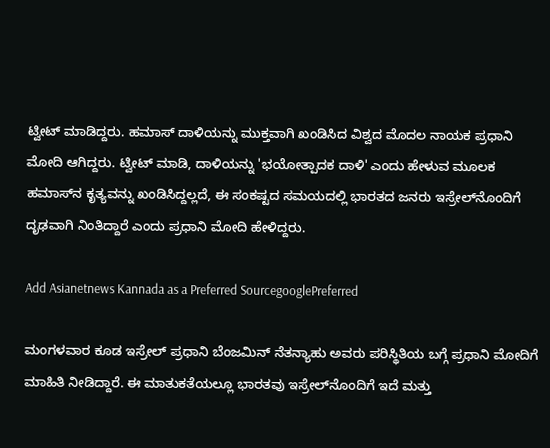ಟ್ವೀಟ್‌ ಮಾಡಿದ್ದರು. ಹಮಾಸ್‌ ದಾಳಿಯನ್ನು ಮುಕ್ತವಾಗಿ ಖಂಡಿಸಿದ ವಿಶ್ವದ ಮೊದಲ ನಾಯಕ ಪ್ರಧಾನಿ ಮೋದಿ ಆಗಿದ್ದರು. ಟ್ವೀಟ್ ಮಾಡಿ, ದಾಳಿಯನ್ನು 'ಭಯೋತ್ಪಾದಕ ದಾಳಿ' ಎಂದು ಹೇಳುವ ಮೂಲಕ ಹಮಾಸ್‌ನ ಕೃತ್ಯವನ್ನು ಖಂಡಿಸಿದ್ದಲ್ಲದೆ, ಈ ಸಂಕಷ್ಟದ ಸಮಯದಲ್ಲಿ ಭಾರತದ ಜನರು ಇಸ್ರೇಲ್‌ನೊಂದಿಗೆ ದೃಢವಾಗಿ ನಿಂತಿದ್ದಾರೆ ಎಂದು ಪ್ರಧಾನಿ ಮೋದಿ ಹೇಳಿದ್ದರು.

Add Asianetnews Kannada as a Preferred SourcegooglePreferred

ಮಂಗಳವಾರ ಕೂಡ ಇಸ್ರೇಲ್ ಪ್ರಧಾನಿ ಬೆಂಜಮಿನ್ ನೆತನ್ಯಾಹು ಅವರು ಪರಿಸ್ಥಿತಿಯ ಬಗ್ಗೆ ಪ್ರಧಾನಿ ಮೋದಿಗೆ ಮಾಹಿತಿ ನೀಡಿದ್ದಾರೆ. ಈ ಮಾತುಕತೆಯಲ್ಲೂ ಭಾರತವು ಇಸ್ರೇಲ್‌ನೊಂದಿಗೆ ಇದೆ ಮತ್ತು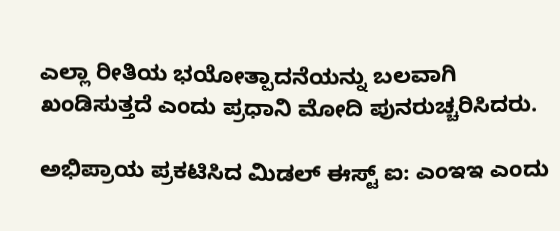ಎಲ್ಲಾ ರೀತಿಯ ಭಯೋತ್ಪಾದನೆಯನ್ನು ಬಲವಾಗಿ ಖಂಡಿಸುತ್ತದೆ ಎಂದು ಪ್ರಧಾನಿ ಮೋದಿ ಪುನರುಚ್ಚರಿಸಿದರು.

ಅಭಿಪ್ರಾಯ ಪ್ರಕಟಿಸಿದ ಮಿಡಲ್ ಈಸ್ಟ್ ಐ: ಎಂಇಇ ಎಂದು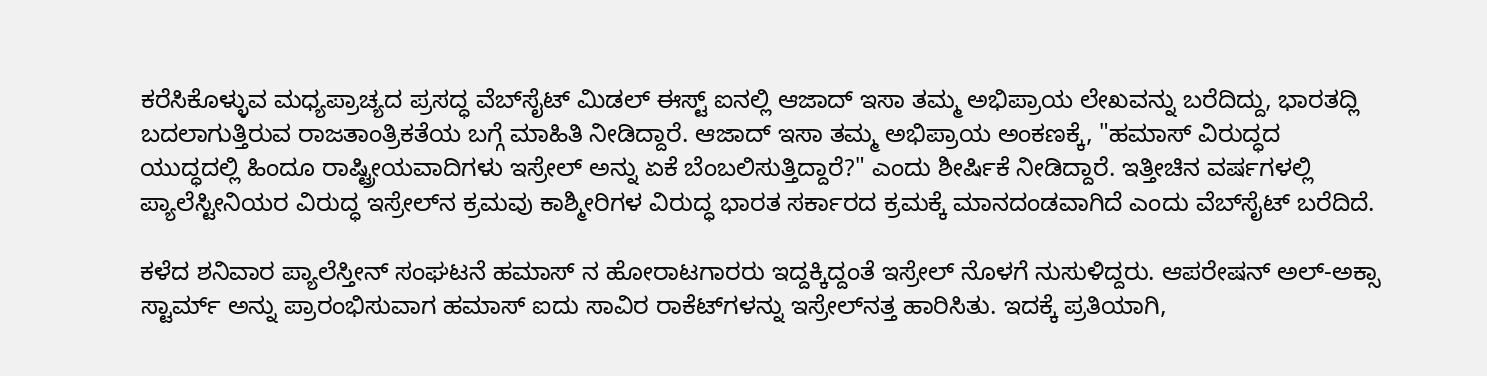ಕರೆಸಿಕೊಳ್ಳುವ ಮಧ್ಯಪ್ರಾಚ್ಯದ ಪ್ರಸದ್ಧ ವೆಬ್‌ಸೈಟ್‌ ಮಿಡಲ್‌ ಈಸ್ಟ್‌ ಐನಲ್ಲಿ ಆಜಾದ್‌ ಇಸಾ ತಮ್ಮ ಅಭಿಪ್ರಾಯ ಲೇಖವನ್ನು ಬರೆದಿದ್ದು, ಭಾರತದ್ಲಿ ಬದಲಾಗುತ್ತಿರುವ ರಾಜತಾಂತ್ರಿಕತೆಯ ಬಗ್ಗೆ ಮಾಹಿತಿ ನೀಡಿದ್ದಾರೆ. ಆಜಾದ್‌ ಇಸಾ ತಮ್ಮ ಅಭಿಪ್ರಾಯ ಅಂಕಣಕ್ಕೆ, "ಹಮಾಸ್ ವಿರುದ್ಧದ ಯುದ್ಧದಲ್ಲಿ ಹಿಂದೂ ರಾಷ್ಟ್ರೀಯವಾದಿಗಳು ಇಸ್ರೇಲ್ ಅನ್ನು ಏಕೆ ಬೆಂಬಲಿಸುತ್ತಿದ್ದಾರೆ?" ಎಂದು ಶೀರ್ಷಿಕೆ ನೀಡಿದ್ದಾರೆ. ಇತ್ತೀಚಿನ ವರ್ಷಗಳಲ್ಲಿ ಪ್ಯಾಲೆಸ್ಟೀನಿಯರ ವಿರುದ್ಧ ಇಸ್ರೇಲ್‌ನ ಕ್ರಮವು ಕಾಶ್ಮೀರಿಗಳ ವಿರುದ್ಧ ಭಾರತ ಸರ್ಕಾರದ ಕ್ರಮಕ್ಕೆ ಮಾನದಂಡವಾಗಿದೆ ಎಂದು ವೆಬ್‌ಸೈಟ್ ಬರೆದಿದೆ.

ಕಳೆದ ಶನಿವಾರ ಪ್ಯಾಲೆಸ್ತೀನ್ ಸಂಘಟನೆ ಹಮಾಸ್ ನ ಹೋರಾಟಗಾರರು ಇದ್ದಕ್ಕಿದ್ದಂತೆ ಇಸ್ರೇಲ್ ನೊಳಗೆ ನುಸುಳಿದ್ದರು. ಆಪರೇಷನ್ ಅಲ್-ಅಕ್ಸಾ ಸ್ಟಾರ್ಮ್ ಅನ್ನು ಪ್ರಾರಂಭಿಸುವಾಗ ಹಮಾಸ್ ಐದು ಸಾವಿರ ರಾಕೆಟ್‌ಗಳನ್ನು ಇಸ್ರೇಲ್‌ನತ್ತ ಹಾರಿಸಿತು. ಇದಕ್ಕೆ ಪ್ರತಿಯಾಗಿ,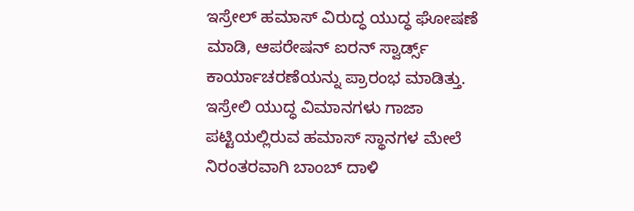ಇಸ್ರೇಲ್ ಹಮಾಸ್‌ ವಿರುದ್ಧ ಯುದ್ಧ ಘೋಷಣೆ ಮಾಡಿ, ಆಪರೇಷನ್ ಐರನ್ ಸ್ವಾರ್ಡ್ಸ್‌ ಕಾರ್ಯಾಚರಣೆಯನ್ನು ಪ್ರಾರಂಭ ಮಾಡಿತ್ತು. ಇಸ್ರೇಲಿ ಯುದ್ಧ ವಿಮಾನಗಳು ಗಾಜಾ ಪಟ್ಟಿಯಲ್ಲಿರುವ ಹಮಾಸ್ ಸ್ಥಾನಗಳ ಮೇಲೆ ನಿರಂತರವಾಗಿ ಬಾಂಬ್ ದಾಳಿ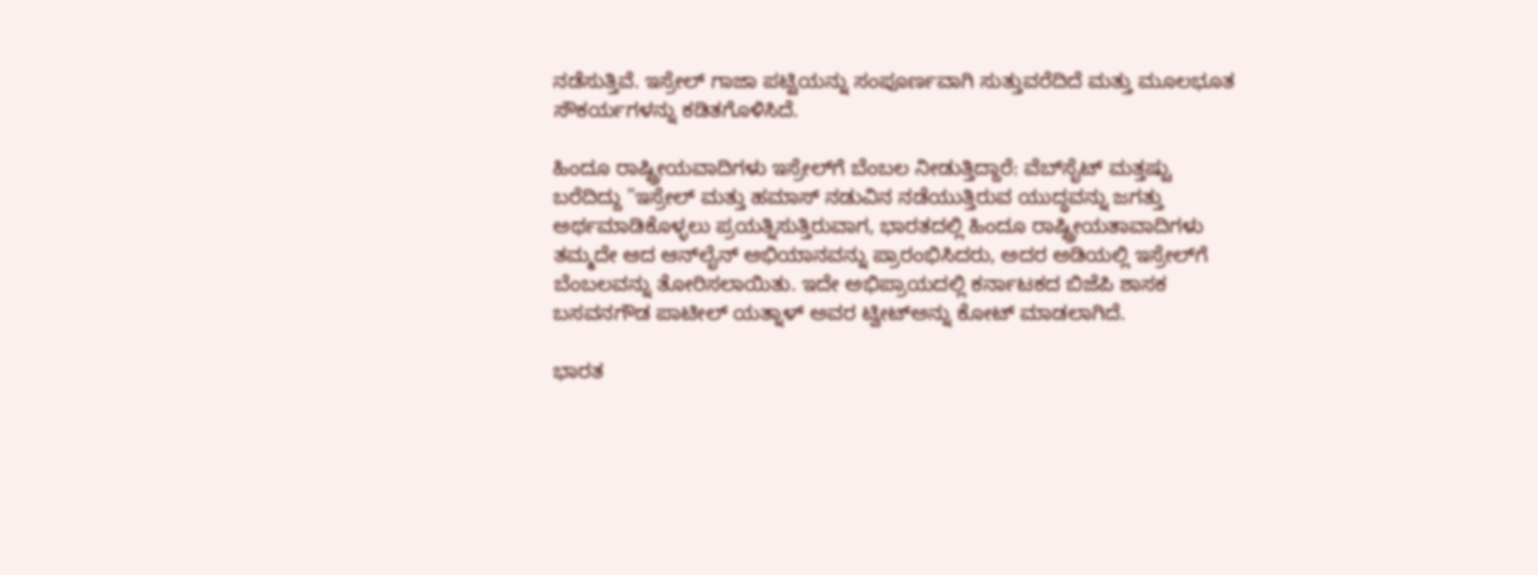ನಡೆಸುತ್ತಿವೆ. ಇಸ್ರೇಲ್ ಗಾಜಾ ಪಟ್ಟಿಯನ್ನು ಸಂಪೂರ್ಣವಾಗಿ ಸುತ್ತುವರೆದಿದೆ ಮತ್ತು ಮೂಲಭೂತ ಸೌಕರ್ಯಗಳನ್ನು ಕಡಿತಗೊಳಿಸಿದೆ.

ಹಿಂದೂ ರಾಷ್ಟ್ರೀಯವಾದಿಗಳು ಇಸ್ರೇಲ್‌ಗೆ ಬೆಂಬಲ ನೀಡುತ್ತಿದ್ದಾರೆ: ವೆಬ್‌ಸೈಟ್ ಮತ್ತಷ್ಟು ಬರೆದಿದ್ದು "ಇಸ್ರೇಲ್ ಮತ್ತು ಹಮಾಸ್ ನಡುವಿನ ನಡೆಯುತ್ತಿರುವ ಯುದ್ಧವನ್ನು ಜಗತ್ತು ಅರ್ಥಮಾಡಿಕೊಳ್ಳಲು ಪ್ರಯತ್ನಿಸುತ್ತಿರುವಾಗ, ಭಾರತದಲ್ಲಿ ಹಿಂದೂ ರಾಷ್ಟ್ರೀಯತಾವಾದಿಗಳು ತಮ್ಮದೇ ಆದ ಆನ್‌ಲೈನ್ ಅಭಿಯಾನವನ್ನು ಪ್ರಾರಂಭಿಸಿದರು, ಅದರ ಅಡಿಯಲ್ಲಿ ಇಸ್ರೇಲ್‌ಗೆ ಬೆಂಬಲವನ್ನು ತೋರಿಸಲಾಯಿತು. ಇದೇ ಅಭಿಪ್ರಾಯದಲ್ಲಿ ಕರ್ನಾಟಕದ ಬಿಜೆಪಿ ಶಾಸಕ ಬಸವನಗೌಡ ಪಾಟೀಲ್‌ ಯತ್ನಾಳ್‌ ಅವರ ಟ್ವೀಟ್‌ಅನ್ನು ಕೋಟ್‌ ಮಾಡಲಾಗಿದೆ.

ಭಾರತ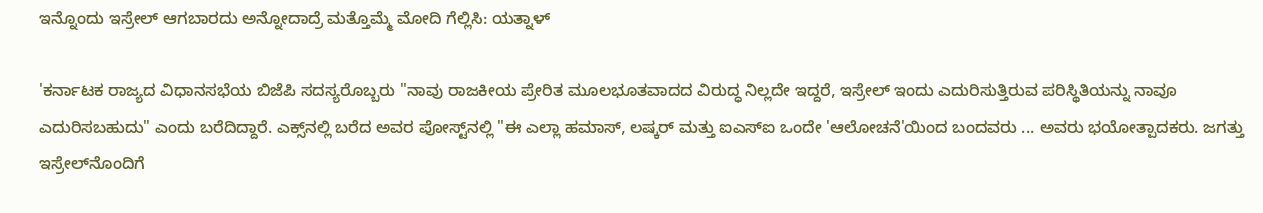ಇನ್ನೊಂದು ಇಸ್ರೇಲ್ ಆಗಬಾರದು ಅನ್ನೋದಾದ್ರೆ ಮತ್ತೊಮ್ಮೆ ಮೋದಿ ಗೆಲ್ಲಿಸಿ: ಯತ್ನಾಳ್‌

'ಕರ್ನಾಟಕ ರಾಜ್ಯದ ವಿಧಾನಸಭೆಯ ಬಿಜೆಪಿ ಸದಸ್ಯರೊಬ್ಬರು "ನಾವು ರಾಜಕೀಯ ಪ್ರೇರಿತ ಮೂಲಭೂತವಾದದ ವಿರುದ್ಧ ನಿಲ್ಲದೇ ಇದ್ದರೆ, ಇಸ್ರೇಲ್ ಇಂದು ಎದುರಿಸುತ್ತಿರುವ ಪರಿಸ್ಥಿತಿಯನ್ನು ನಾವೂ ಎದುರಿಸಬಹುದು" ಎಂದು ಬರೆದಿದ್ದಾರೆ. ಎಕ್ಸ್‌ನಲ್ಲಿ ಬರೆದ ಅವರ ಪೋಸ್ಟ್‌ನಲ್ಲಿ "ಈ ಎಲ್ಲಾ ಹಮಾಸ್, ಲಷ್ಕರ್ ಮತ್ತು ಐಎಸ್‌ಐ ಒಂದೇ 'ಆಲೋಚನೆ'ಯಿಂದ ಬಂದವರು ... ಅವರು ಭಯೋತ್ಪಾದಕರು. ಜಗತ್ತು ಇಸ್ರೇಲ್‌ನೊಂದಿಗೆ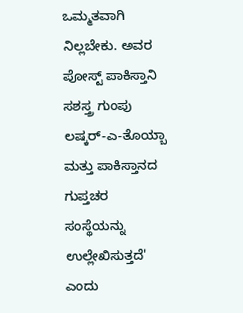ಒಮ್ಮತವಾಗಿ ನಿಲ್ಲಬೇಕು. ಅವರ ಪೋಸ್ಟ್ ಪಾಕಿಸ್ತಾನಿ ಸಶಸ್ತ್ರ ಗುಂಪು ಲಷ್ಕರ್-ಎ-ತೊಯ್ಬಾ ಮತ್ತು ಪಾಕಿಸ್ತಾನದ ಗುಪ್ತಚರ ಸಂಸ್ಥೆಯನ್ನು ಉಲ್ಲೇಖಿಸುತ್ತದೆ' ಎಂದು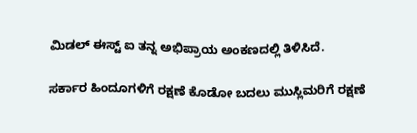ಮಿಡಲ್‌ ಈಸ್ಟ್‌ ಐ ತನ್ನ ಅಭಿಪ್ರಾಯ ಅಂಕಣದಲ್ಲಿ ತಿಳಿಸಿದೆ.

ಸರ್ಕಾರ ಹಿಂದೂಗಳಿಗೆ ರಕ್ಷಣೆ ಕೊಡೋ ಬದಲು ಮುಸ್ಲಿಮರಿಗೆ ರಕ್ಷಣೆ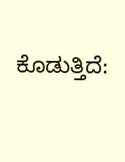ಕೊಡುತ್ತಿದೆ: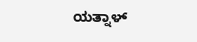ಯತ್ನಾಳ್‌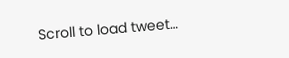Scroll to load tweet…